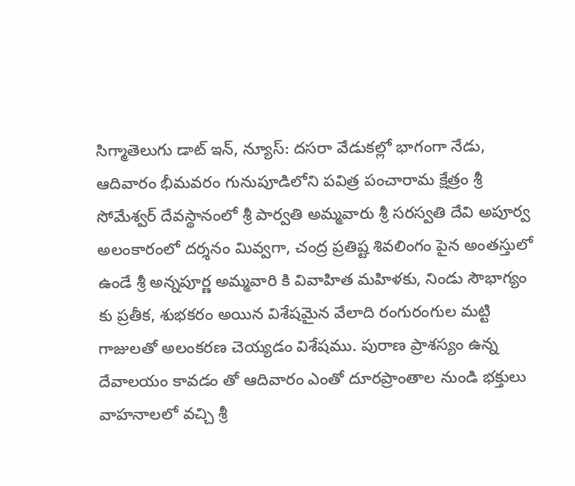సిగ్మాతెలుగు డాట్ ఇన్, న్యూస్: దసరా వేడుకల్లో భాగంగా నేడు, ఆదివారం భీమవరం గునుపూడిలోని పవిత్ర పంచారామ క్షేత్రం శ్రీ సోమేశ్వర్ దేవస్థానంలో శ్రీ పార్వతి అమ్మవారు శ్రీ సరస్వతి దేవి అపూర్వ అలంకారంలో దర్శనం మివ్వగా, చంద్ర ప్రతిష్ట శివలింగం పైన అంతస్తులో ఉండే శ్రీ అన్నపూర్ణ అమ్మవారి కి వివాహిత మహిళకు, నిండు సౌభాగ్యం కు ప్రతీక, శుభకరం అయిన విశేషమైన వేలాది రంగురంగుల మట్టి గాజులతో అలంకరణ చెయ్యడం విశేషము. పురాణ ప్రాశస్యం ఉన్న దేవాలయం కావడం తో ఆదివారం ఎంతో దూరప్రాంతాల నుండి భక్తులు వాహనాలలో వచ్చి శ్రీ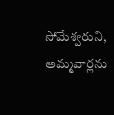సోమేశ్వరుని, అమ్మవార్లను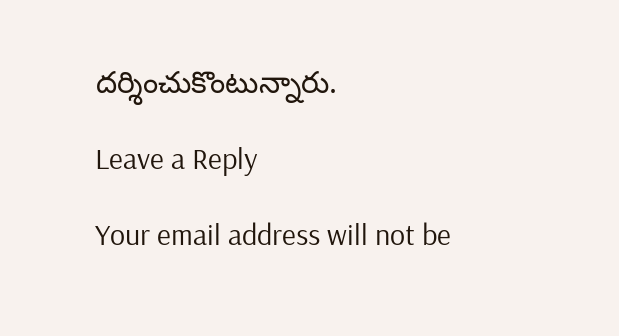దర్శించుకొంటున్నారు.

Leave a Reply

Your email address will not be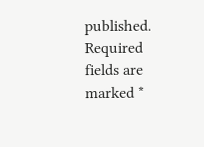published. Required fields are marked *